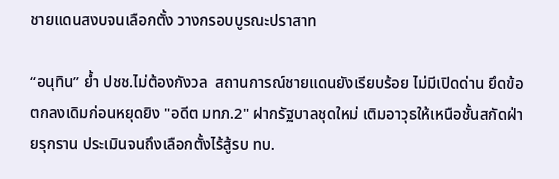ชายแดนสงบจนเลือกตั้ง วางกรอบบูรณะปราสาท

“อนุทิน” ย้ำ ปชช.ไม่ต้องกังวล  สถานการณ์ชายแดนยังเรียบร้อย ไม่มีเปิดด่าน ยึดข้อตกลงเดิมก่อนหยุดยิง "อดีต มทภ.2" ฝากรัฐบาลชุดใหม่ เติมอาวุธให้เหนือชั้นสกัดฝ่ายรุกราน ประเมินจนถึงเลือกตั้งไร้สู้รบ ทบ.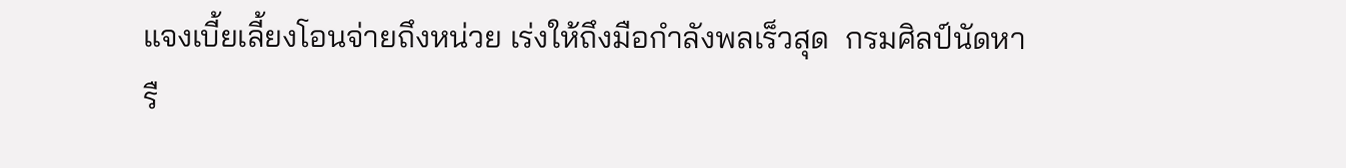แจงเบี้ยเลี้ยงโอนจ่ายถึงหน่วย เร่งให้ถึงมือกำลังพลเร็วสุด  กรมศิลป์นัดหารื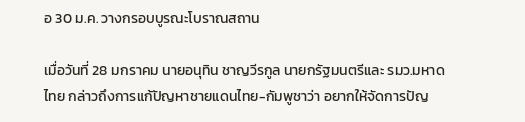อ 30 ม.ค. วางกรอบบูรณะโบราณสถาน

เมื่อวันที่ 28 มกราคม นายอนุทิน ชาญวีรกูล นายกรัฐมนตรีและ รมว.มหาดไทย กล่าวถึงการแก้ปัญหาชายแดนไทย-กัมพูชาว่า อยากให้จัดการปัญ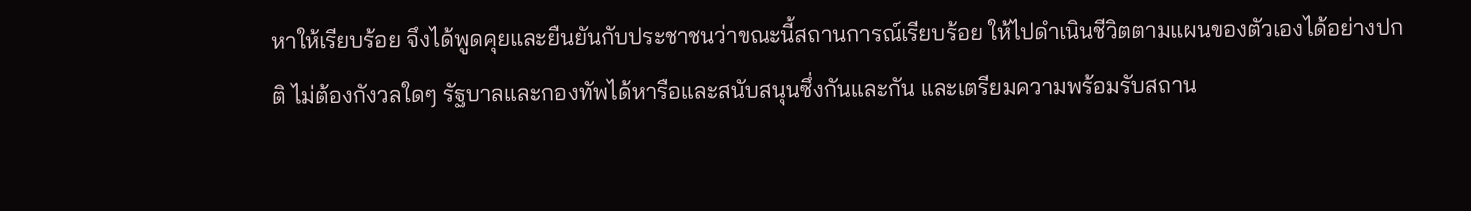หาให้เรียบร้อย จึงได้พูดคุยและยืนยันกับประชาชนว่าขณะนี้สถานการณ์เรียบร้อย ให้ไปดำเนินชีวิตตามแผนของตัวเองได้อย่างปกติ ไม่ต้องกังวลใดๆ รัฐบาลและกองทัพได้หารือและสนับสนุนซึ่งกันและกัน และเตรียมความพร้อมรับสถาน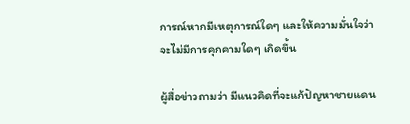การณ์หากมีเหตุการณ์ใดๆ และให้ความมั่นใจว่าจะไม่มีการคุกคามใดๆ เกิดขึ้น

ผู้สื่อข่าวถามว่า มีแนวคิดที่จะแก้ปัญหาชายแดน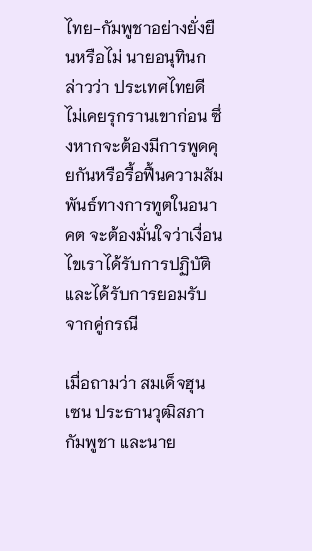ไทย-กัมพูชาอย่างยั่งยืนหรือไม่ นายอนุทินกล่าวว่า ประเทศไทยดี ไม่เคยรุกรานเขาก่อน ซึ่งหากจะต้องมีการพูดคุยกันหรือรื้อฟื้นความสัมพันธ์ทางการทูตในอนาคต จะต้องมั่นใจว่าเงื่อนไขเราได้รับการปฏิบัติและได้รับการยอมรับจากคู่กรณี

เมื่อถามว่า สมเด็จฮุน เซน ประธานวุฒิสภากัมพูชา และนาย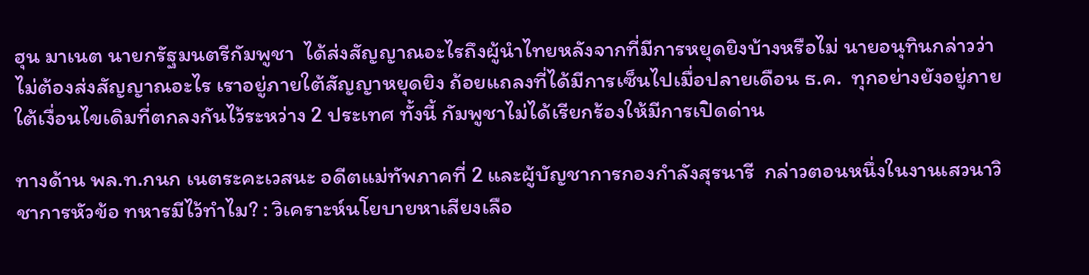ฮุน มาเนต นายกรัฐมนตรีกัมพูชา  ได้ส่งสัญญาณอะไรถึงผู้นำไทยหลังจากที่มีการหยุดยิงบ้างหรือไม่ นายอนุทินกล่าวว่า ไม่ต้องส่งสัญญาณอะไร เราอยู่ภายใต้สัญญาหยุดยิง ถ้อยแถลงที่ได้มีการเซ็นไปเมื่อปลายเดือน ธ.ค.  ทุกอย่างยังอยู่ภายใต้เงื่อนไขเดิมที่ตกลงกันไว้ระหว่าง 2 ประเทศ ทั้งนี้ กัมพูชาไม่ได้เรียกร้องให้มีการเปิดด่าน

ทางด้าน พล.ท.กนก เนตระคะเวสนะ อดีตแม่ทัพภาคที่ 2 และผู้บัญชาการกองกำลังสุรนารี  กล่าวตอนหนึ่งในงานเสวนาวิชาการหัวข้อ ทหารมีไว้ทำไม? : วิเคราะห์นโยบายหาเสียงเลือ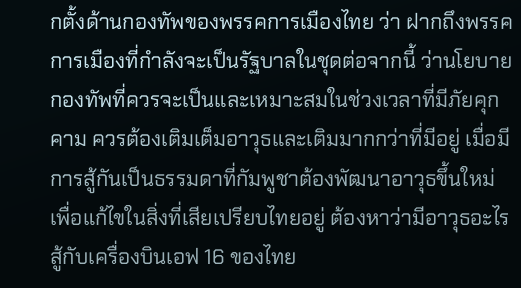กตั้งด้านกองทัพของพรรคการเมืองไทย ว่า ฝากถึงพรรคการเมืองที่กำลังจะเป็นรัฐบาลในชุดต่อจากนี้ ว่านโยบายกองทัพที่ควรจะเป็นและเหมาะสมในช่วงเวลาที่มีภัยคุกคาม ควรต้องเติมเต็มอาวุธและเติมมากกว่าที่มีอยู่ เมื่อมีการสู้กันเป็นธรรมดาที่กัมพูชาต้องพัฒนาอาวุธขึ้นใหม่ เพื่อแก้ไขในสิ่งที่เสียเปรียบไทยอยู่ ต้องหาว่ามีอาวุธอะไรสู้กับเครื่องบินเอฟ 16 ของไทย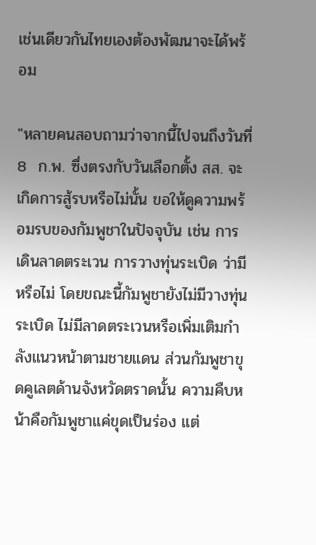เช่นเดียวกันไทยเองต้องพัฒนาจะได้พร้อม

"หลายคนสอบถามว่าจากนี้ไปจนถึงวันที่ 8  ก.พ. ซึ่งตรงกับวันเลือกตั้ง สส. จะเกิดการสู้รบหรือไม่นั้น ขอให้ดูความพร้อมรบของกัมพูชาในปัจจุบัน เช่น การเดินลาดตระเวน การวางทุ่นระเบิด ว่ามีหรือไม่ โดยขณะนี้กัมพูชายังไม่มีวางทุ่นระเบิด ไม่มีลาดตระเวนหรือเพิ่มเติมกำลังแนวหน้าตามชายแดน ส่วนกัมพูชาขุดคูเลตด้านจังหวัดตราดนั้น ความคืบหน้าคือกัมพูชาแค่ขุดเป็นร่อง แต่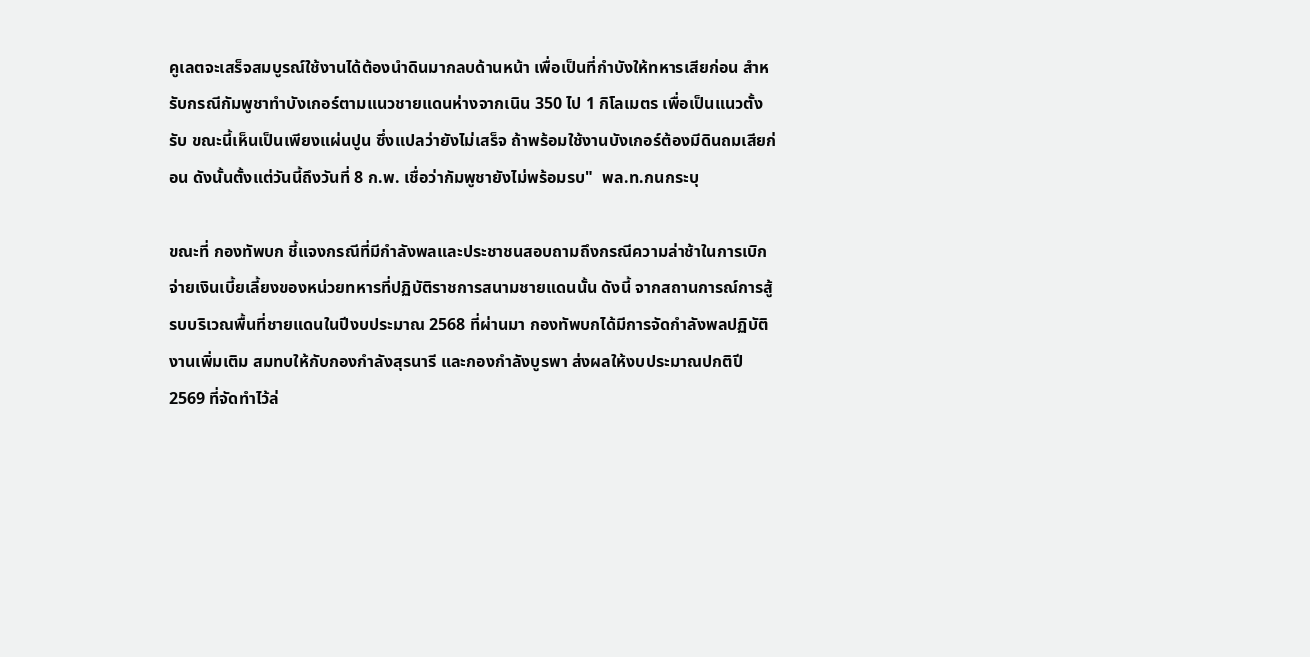คูเลตจะเสร็จสมบูรณ์ใช้งานได้ต้องนำดินมากลบด้านหน้า เพื่อเป็นที่กำบังให้ทหารเสียก่อน สำหรับกรณีกัมพูชาทำบังเกอร์ตามแนวชายแดนห่างจากเนิน 350 ไป 1 กิโลเมตร เพื่อเป็นแนวตั้งรับ ขณะนี้เห็นเป็นเพียงแผ่นปูน ซึ่งแปลว่ายังไม่เสร็จ ถ้าพร้อมใช้งานบังเกอร์ต้องมีดินถมเสียก่อน ดังนั้นตั้งแต่วันนี้ถึงวันที่ 8 ก.พ. เชื่อว่ากัมพูชายังไม่พร้อมรบ"  พล.ท.กนกระบุ

ขณะที่ กองทัพบก ชี้แจงกรณีที่มีกำลังพลและประชาชนสอบถามถึงกรณีความล่าช้าในการเบิกจ่ายเงินเบี้ยเลี้ยงของหน่วยทหารที่ปฏิบัติราชการสนามชายแดนนั้น ดังนี้ จากสถานการณ์การสู้รบบริเวณพื้นที่ชายแดนในปีงบประมาณ 2568 ที่ผ่านมา กองทัพบกได้มีการจัดกำลังพลปฏิบัติงานเพิ่มเติม สมทบให้กับกองกำลังสุรนารี และกองกำลังบูรพา ส่งผลให้งบประมาณปกติปี 2569 ที่จัดทำไว้ล่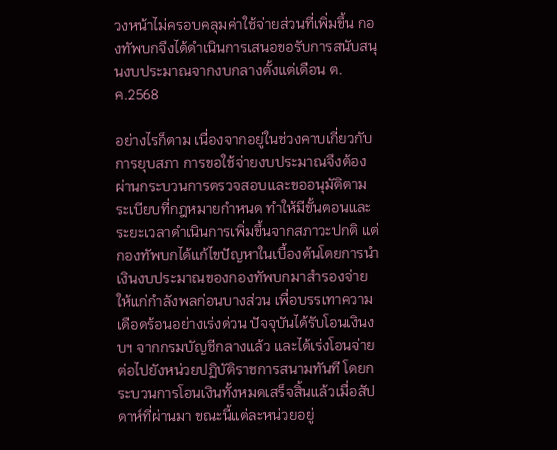วงหน้าไม่ครอบคลุมค่าใช้จ่ายส่วนที่เพิ่มขึ้น กองทัพบกจึงได้ดำเนินการเสนอขอรับการสนับสนุนงบประมาณจากงบกลางตั้งแต่เดือน ต.ค.2568

อย่างไรก็ตาม เนื่องจากอยู่ในช่วงคาบเกี่ยวกับการยุบสภา การขอใช้จ่ายงบประมาณจึงต้องผ่านกระบวนการตรวจสอบและขออนุมัติตามระเบียบที่กฎหมายกำหนด ทำให้มีขั้นตอนและระยะเวลาดำเนินการเพิ่มขึ้นจากสภาวะปกติ แต่กองทัพบกได้แก้ไขปัญหาในเบื้องต้นโดยการนำเงินงบประมาณของกองทัพบกมาสำรองจ่ายให้แก่กำลังพลก่อนบางส่วน เพื่อบรรเทาความเดือดร้อนอย่างเร่งด่วน ปัจจุบันได้รับโอนเงินงบฯ จากกรมบัญชีกลางแล้ว และได้เร่งโอนจ่ายต่อไปยังหน่วยปฏิบัติราชการสนามทันที โดยกระบวนการโอนเงินทั้งหมดเสร็จสิ้นแล้วเมื่อสัปดาห์ที่ผ่านมา ขณะนี้แต่ละหน่วยอยู่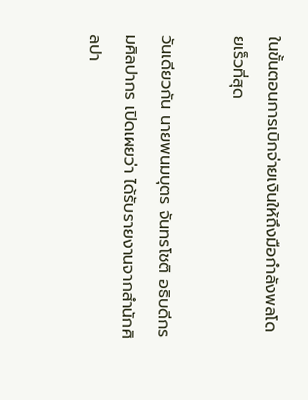ในขั้นตอนการเบิกจ่ายเงินให้ถึงมือกำลังพลโดยเร็วที่สุด

วันเดียวกัน นายพนมบุตร จันทรโชติ อธิบดีกรมศิลปากร เปิดเผยว่า ได้รับรายงานจากสำนักศิลปา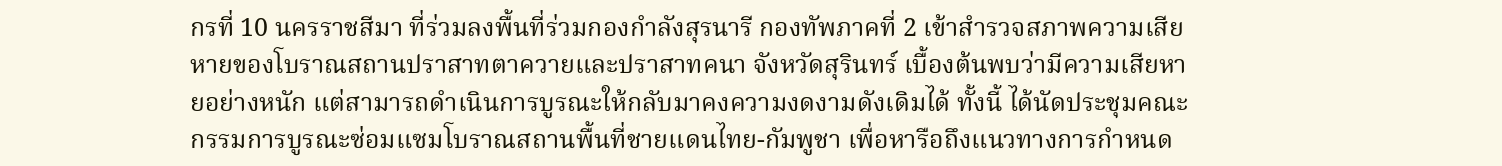กรที่ 10 นครราชสีมา ที่ร่วมลงพื้นที่ร่วมกองกำลังสุรนารี กองทัพภาคที่ 2 เข้าสำรวจสภาพความเสียหายของโบราณสถานปราสาทตาควายและปราสาทคนา จังหวัดสุรินทร์ เบื้องต้นพบว่ามีความเสียหายอย่างหนัก แต่สามารถดำเนินการบูรณะให้กลับมาคงความงดงามดังเดิมได้ ทั้งนี้ ได้นัดประชุมคณะกรรมการบูรณะซ่อมแซมโบราณสถานพื้นที่ชายแดนไทย-กัมพูชา เพื่อหารือถึงแนวทางการกำหนด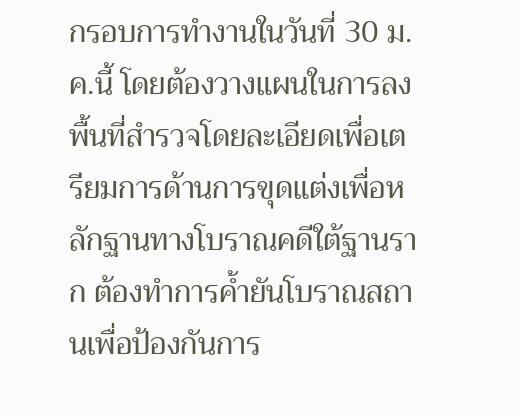กรอบการทำงานในวันที่ 30 ม.ค.นี้ โดยต้องวางแผนในการลงพื้นที่สำรวจโดยละเอียดเพื่อเตรียมการด้านการขุดแต่งเพื่อหลักฐานทางโบราณคดีใต้ฐานราก ต้องทำการค้ำยันโบราณสถานเพื่อป้องกันการ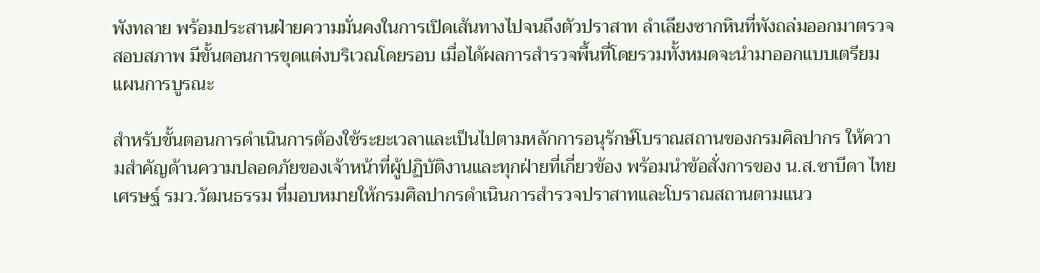พังทลาย พร้อมประสานฝ่ายความมั่นคงในการเปิดเส้นทางไปจนถึงตัวปราสาท ลำเลียงซากหินที่พังถล่มออกมาตรวจสอบสภาพ มีขั้นตอนการขุดแต่งบริเวณโดยรอบ เมื่อได้ผลการสำรวจพื้นที่โดยรวมทั้งหมดจะนำมาออกแบบเตรียมแผนการบูรณะ

สำหรับขั้นตอนการดำเนินการต้องใช้ระยะเวลาและเป็นไปตามหลักการอนุรักษ์โบราณสถานของกรมศิลปากร ให้ความสำคัญด้านความปลอดภัยของเจ้าหน้าที่ผู้ปฏิบัติงานและทุกฝ่ายที่เกี่ยวข้อง พร้อมนำข้อสั่งการของ น.ส.ซาบีดา ไทยเศรษฐ์ รมว.วัฒนธรรม ที่มอบหมายให้กรมศิลปากรดำเนินการสำรวจปราสาทและโบราณสถานตามแนว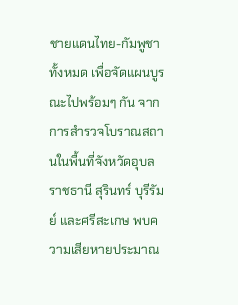ชายแดนไทย-กัมพูชาทั้งหมด เพื่อจัดแผนบูรณะไปพร้อมๆ กัน จากการสำรวจโบราณสถานในพื้นที่จังหวัดอุบลราชธานี สุรินทร์ บุรีรัมย์ และศรีสะเกษ พบความเสียหายประมาณ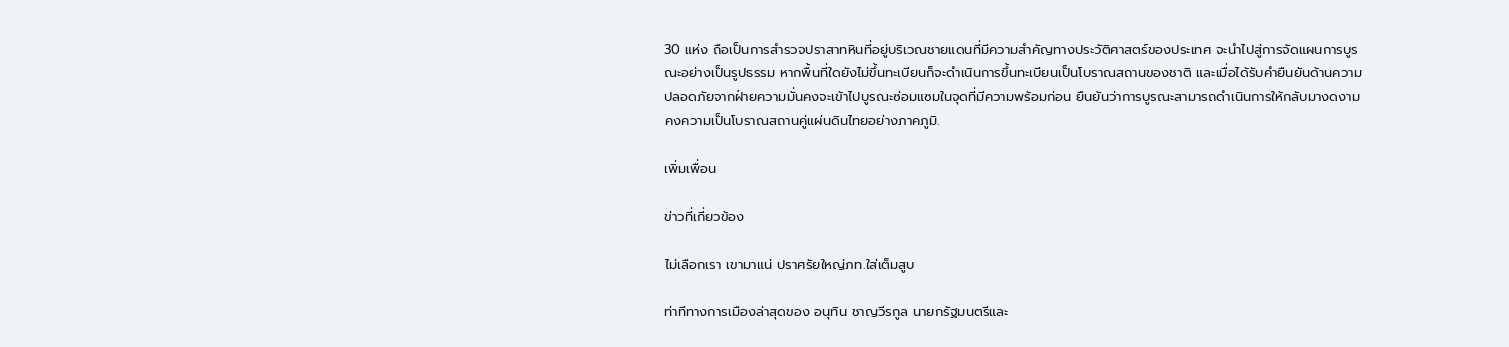30 แห่ง ถือเป็นการสำรวจปราสาทหินที่อยู่บริเวณชายแดนที่มีความสำคัญทางประวัติศาสตร์ของประเทศ จะนำไปสู่การจัดแผนการบูรณะอย่างเป็นรูปธรรม หากพื้นที่ใดยังไม่ขึ้นทะเบียนก็จะดำเนินการขึ้นทะเบียนเป็นโบราณสถานของชาติ และเมื่อได้รับคำยืนยันด้านความปลอดภัยจากฝ่ายความมั่นคงจะเข้าไปบูรณะซ่อมแซมในจุดที่มีความพร้อมก่อน ยืนยันว่าการบูรณะสามารถดำเนินการให้กลับมางดงามคงความเป็นโบราณสถานคู่แผ่นดินไทยอย่างภาคภูมิ.

เพิ่มเพื่อน

ข่าวที่เกี่ยวข้อง

ไม่เลือกเรา เขามาแน่ ปราศรัยใหญ่ภท.ใส่เต็มสูบ

ท่าทีทางการเมืองล่าสุดของ อนุทิน ชาญวีรกูล นายกรัฐมนตรีและ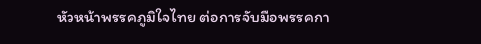หัวหน้าพรรคภูมิใจไทย ต่อการจับมือพรรคกา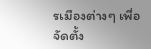รเมืองต่างๆ เพื่อจัดตั้ง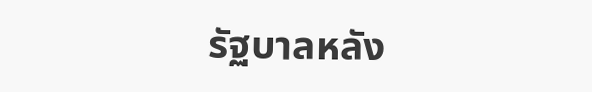รัฐบาลหลัง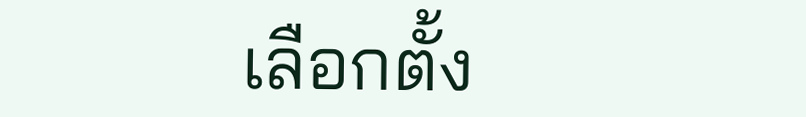เลือกตั้ง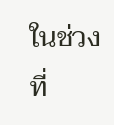ในช่วงที่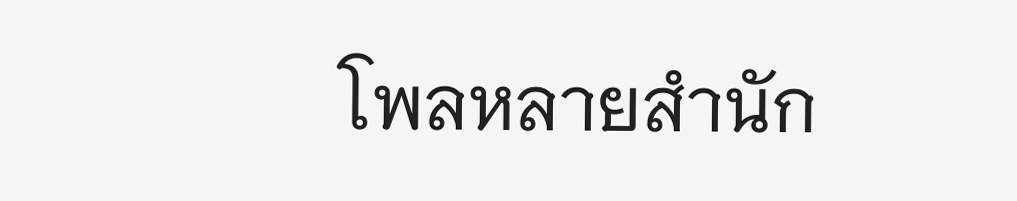โพลหลายสำนัก